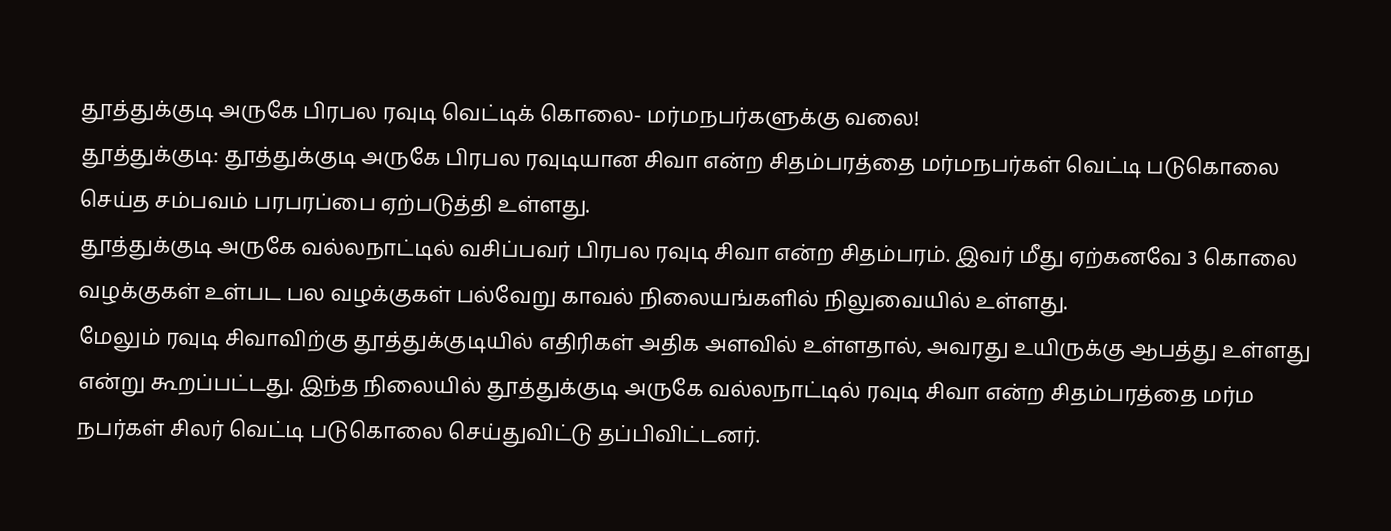தூத்துக்குடி அருகே பிரபல ரவுடி வெட்டிக் கொலை- மர்மநபர்களுக்கு வலை!
தூத்துக்குடி: தூத்துக்குடி அருகே பிரபல ரவுடியான சிவா என்ற சிதம்பரத்தை மர்மநபர்கள் வெட்டி படுகொலை செய்த சம்பவம் பரபரப்பை ஏற்படுத்தி உள்ளது.
தூத்துக்குடி அருகே வல்லநாட்டில் வசிப்பவர் பிரபல ரவுடி சிவா என்ற சிதம்பரம். இவர் மீது ஏற்கனவே 3 கொலை வழக்குகள் உள்பட பல வழக்குகள் பல்வேறு காவல் நிலையங்களில் நிலுவையில் உள்ளது.
மேலும் ரவுடி சிவாவிற்கு தூத்துக்குடியில் எதிரிகள் அதிக அளவில் உள்ளதால், அவரது உயிருக்கு ஆபத்து உள்ளது என்று கூறப்பட்டது. இந்த நிலையில் தூத்துக்குடி அருகே வல்லநாட்டில் ரவுடி சிவா என்ற சிதம்பரத்தை மர்ம நபர்கள் சிலர் வெட்டி படுகொலை செய்துவிட்டு தப்பிவிட்டனர்.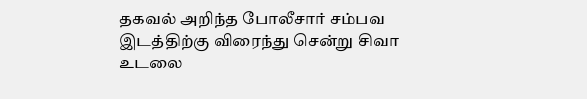தகவல் அறிந்த போலீசார் சம்பவ இடத்திற்கு விரைந்து சென்று சிவா உடலை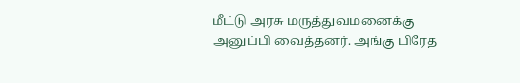மீட்டு அரசு மருத்துவமனைக்கு அனுப்பி வைத்தனர். அங்கு பிரேத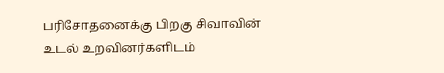பரிசோதனைக்கு பிறகு சிவாவின் உடல் உறவினர்களிடம்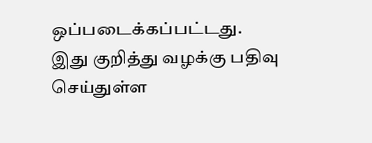ஒப்படைக்கப்பட்டது. இது குறித்து வழக்கு பதிவு செய்துள்ள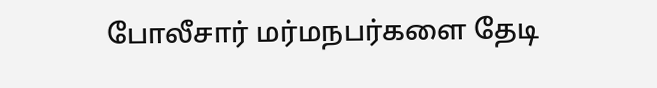போலீசார் மர்மநபர்களை தேடி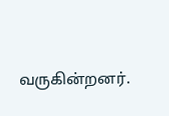வருகின்றனர்.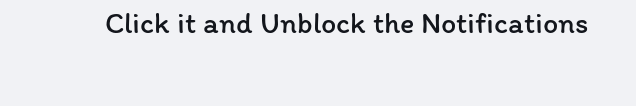Click it and Unblock the Notifications